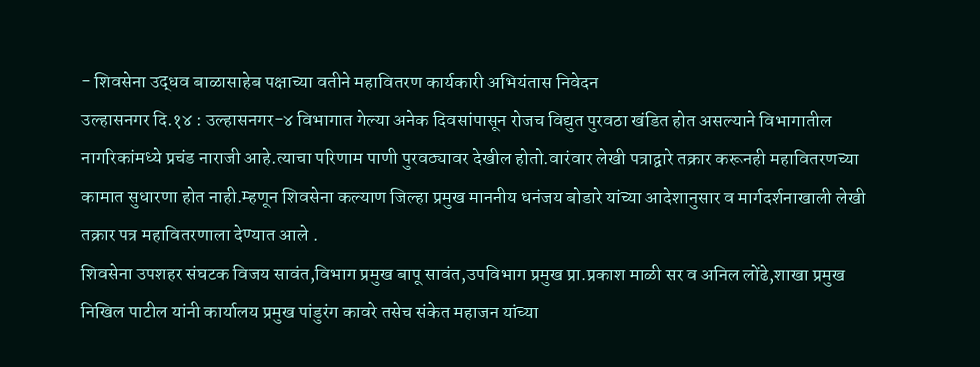- शिवसेना उद्धव बाळासाहेब पक्षाच्या वतीने महावितरण कार्यकारी अभियंतास निवेदन
उल्हासनगर दि.१४ : उल्हासनगर-४ विभागात गेल्या अनेक दिवसांपासून रोजच विद्युत पुरवठा खंडित होत असल्याने विभागातील नागरिकांमध्ये प्रचंड नाराजी आहे.त्याचा परिणाम पाणी पुरवठ्यावर देखील होतो.वारंवार लेखी पत्राद्वारे तक्रार करूनही महावितरणच्या कामात सुधारणा होत नाही.म्हणून शिवसेना कल्याण जिल्हा प्रमुख माननीय धनंजय बोडारे यांच्या आदेशानुसार व मार्गदर्शनाखाली लेखी तक्रार पत्र महावितरणाला देण्यात आले .
शिवसेना उपशहर संघटक विजय सावंत,विभाग प्रमुख बापू सावंत,उपविभाग प्रमुख प्रा.प्रकाश माळी सर व अनिल लोंढे,शाखा प्रमुख निखिल पाटील यांनी कार्यालय प्रमुख पांडुरंग कावरे तसेच संकेत महाजन यांच्या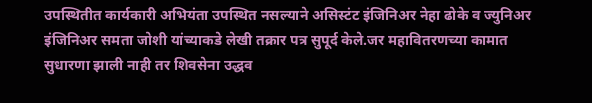उपस्थितीत कार्यकारी अभियंता उपस्थित नसल्याने असिस्टंट इंजिनिअर नेहा ढोके व ज्युनिअर इंजिनिअर समता जोशी यांच्याकडे लेखी तक्रार पत्र सुपूर्द केले.जर महावितरणच्या कामात सुधारणा झाली नाही तर शिवसेना उद्धव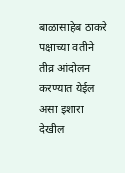बाळासाहेब ठाकरे पक्षाच्या वतीने तीव्र आंदोलन करण्यात येईल असा इशारा देखील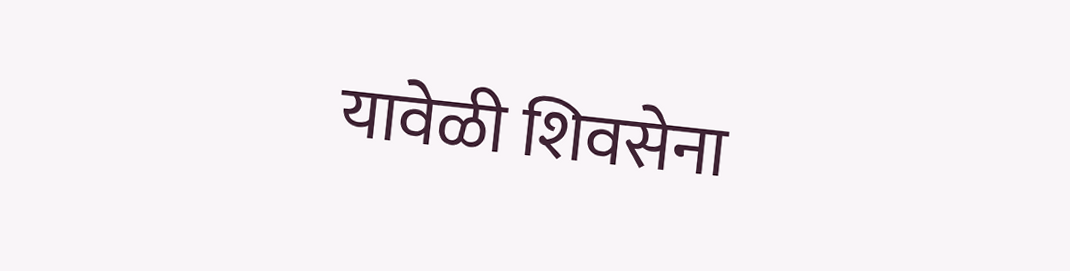यावेळी शिवसेना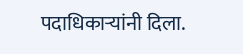पदाधिकाऱ्यांनी दिला.